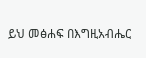ይህ መፅሐፍ በእግዚአብሔር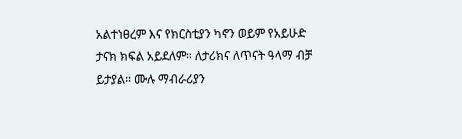አልተነፀረም እና የክርስቲያን ካኖን ወይም የአይሁድ ታናክ ክፍል አይደለም። ለታሪክና ለጥናት ዓላማ ብቻ ይታያል። ሙሉ ማብራሪያን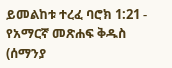ይመልከቱ ተረፈ ባሮክ 1:21 - የአማርኛ መጽሐፍ ቅዱስ (ሰማንያ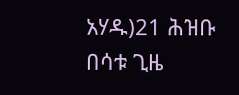አሃዱ)21 ሕዝቡ በሳቱ ጊዜ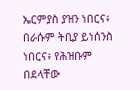ኤርምያስ ያዝን ነበርና፥ በራሱም ትቢያ ይነሰንስ ነበርና፥ የሕዝቡም በደላቸው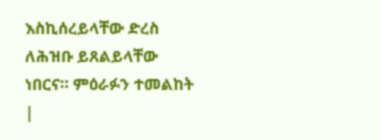እስኪሰረይላቸው ድረስ ለሕዝቡ ይጸልይላቸው ነበርና። ምዕራፉን ተመልከት |